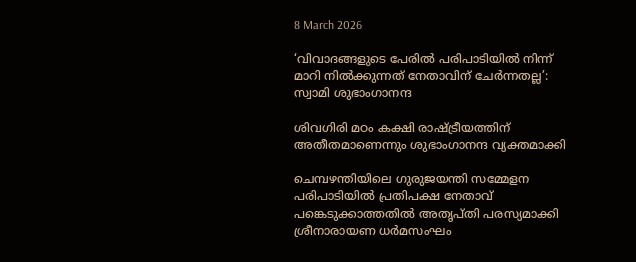8 March 2026

‘വിവാദങ്ങളുടെ പേരിൽ പരിപാടിയിൽ നിന്ന് മാറി നിൽക്കുന്നത് നേതാവിന് ചേര്‍ന്നതല്ല’: സ്വാമി ശുഭാംഗാനന്ദ

ശിവഗിരി മഠം കക്ഷി രാഷ്ട്രീയത്തിന് അതീതമാണെന്നും ശുഭാംഗാനന്ദ വ്യക്തമാക്കി

ചെമ്പഴന്തിയിലെ ഗുരുജയന്തി സമ്മേളന പരിപാടിയില്‍ പ്രതിപക്ഷ നേതാവ് പങ്കെടുക്കാത്തതില്‍ അതൃപ്‌തി പരസ്യമാക്കി ശ്രീനാരായണ ധര്‍മസംഘം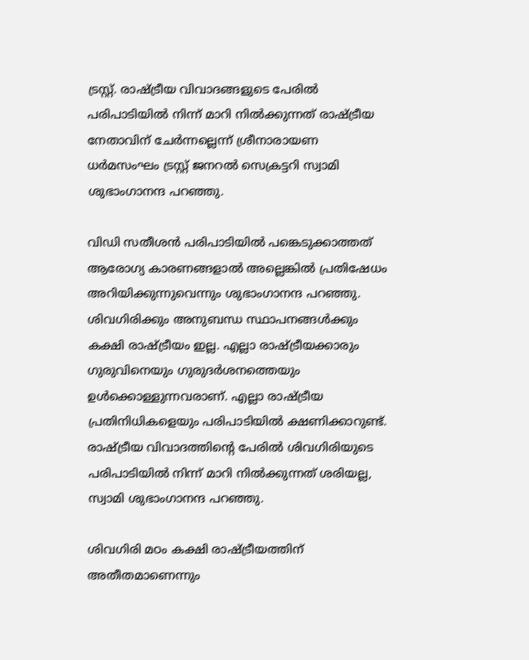ട്രസ്റ്റ്. രാഷ്ട്രീയ വിവാദങ്ങളുടെ പേരില്‍ പരിപാടിയില്‍ നിന്ന് മാറി നില്‍ക്കുന്നത് രാഷ്ട്രീയ നേതാവിന് ചേര്‍ന്നല്ലെന്ന് ശ്രീനാരായണ ധര്‍മസംഘം ട്രസ്റ്റ് ജനറല്‍ സെക്രട്ടറി സ്വാമി ശുഭാംഗാനന്ദ പറഞ്ഞു.

വിഡി സതീശന്‍ പരിപാടിയില്‍ പങ്കെടുക്കാത്തത് ആരോഗ്യ കാരണങ്ങളാല്‍ അല്ലെങ്കില്‍ പ്രതിഷേധം അറിയിക്കുന്നുവെന്നും ശുഭാംഗാനന്ദ പറഞ്ഞു. ശിവഗിരിക്കും അനുബന്ധ സ്ഥാപനങ്ങള്‍ക്കും കക്ഷി രാഷ്ട്രീയം ഇല്ല. എല്ലാ രാഷ്ട്രീയക്കാരും ഗുരുവിനെയും ഗുരുദര്‍ശനത്തെയും ഉള്‍ക്കൊള്ളുന്നവരാണ്. എല്ലാ രാഷ്ട്രീയ പ്രതിനിധികളെയും പരിപാടിയില്‍ ക്ഷണിക്കാറുണ്ട്. രാഷ്ട്രീയ വിവാദത്തിൻ്റെ പേരില്‍ ശിവഗിരിയുടെ പരിപാടിയില്‍ നിന്ന് മാറി നില്‍ക്കുന്നത് ശരിയല്ല, സ്വാമി ശുഭാംഗാനന്ദ പറഞ്ഞു.

ശിവഗിരി മഠം കക്ഷി രാഷ്ട്രീയത്തിന് അതീതമാണെന്നും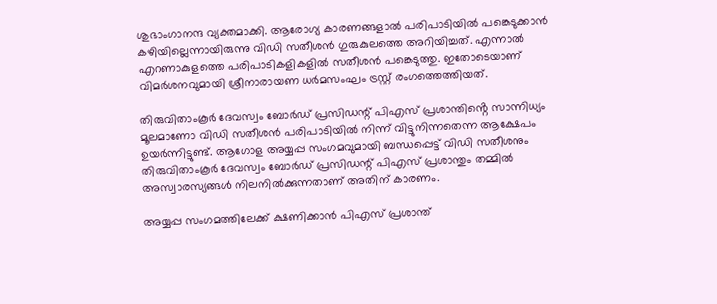ശുഭാംഗാനന്ദ വ്യക്തമാക്കി. ആരോഗ്യ കാരണങ്ങളാല്‍ പരിപാടിയില്‍ പങ്കെടുക്കാന്‍ കഴിയില്ലെന്നായിരുന്നു വിഡി സതീശന്‍ ഗുരുകുലത്തെ അറിയിച്ചത്. എന്നാല്‍ എറണാകുളത്തെ പരിപാടികളികളില്‍ സതീശന്‍ പങ്കെടുത്തു. ഇതോടെയാണ് വിമര്‍ശനവുമായി ശ്രീനാരായണ ധര്‍മസംഘം ട്രസ്റ്റ് രംഗത്തെത്തിയത്.

തിരുവിതാംകൂര്‍ ദേവസ്വം ബോര്‍ഡ് പ്രസിഡന്റ് പിഎസ് പ്രശാന്തിൻ്റെ സാന്നിധ്യം മൂലമാണോ വിഡി സതീശന്‍ പരിപാടിയില്‍ നിന്ന് വിട്ടുനിന്നതെന്ന ആക്ഷേപം ഉയര്‍ന്നിട്ടുണ്ട്. ആഗോള അയ്യപ്പ സംഗമവുമായി ബന്ധപ്പെട്ട് വിഡി സതീശനും തിരുവിതാംകൂര്‍ ദേവസ്വം ബോര്‍ഡ് പ്രസിഡന്റ് പിഎസ് പ്രശാന്തും തമ്മില്‍ അസ്വാരസ്യങ്ങള്‍ നിലനില്‍ക്കുന്നതാണ് അതിന് കാരണം.

അയ്യപ്പ സംഗമത്തിലേക്ക് ക്ഷണിക്കാന്‍ പിഎസ് പ്രശാന്ത്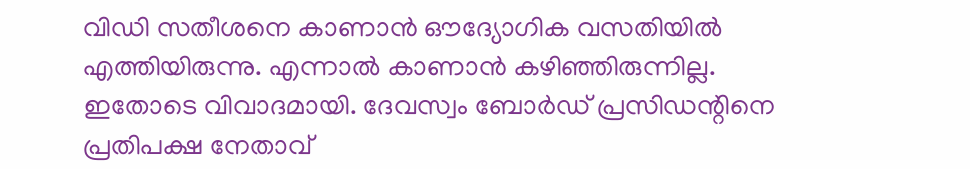വിഡി സതീശനെ കാണാന്‍ ഔദ്യോഗിക വസതിയില്‍ എത്തിയിരുന്നു. എന്നാല്‍ കാണാന്‍ കഴിഞ്ഞിരുന്നില്ല. ഇതോടെ വിവാദമായി. ദേവസ്വം ബോര്‍ഡ് പ്രസിഡന്റിനെ പ്രതിപക്ഷ നേതാവ്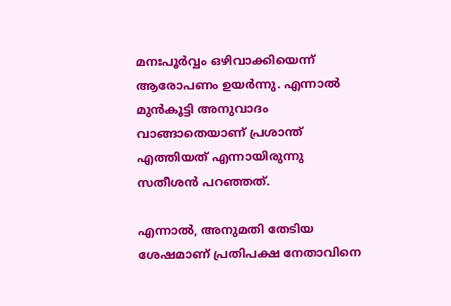മനഃപൂര്‍വ്വം ഒഴിവാക്കിയെന്ന് ആരോപണം ഉയര്‍ന്നു. എന്നാല്‍ മുന്‍കൂട്ടി അനുവാദം വാങ്ങാതെയാണ് പ്രശാന്ത് എത്തിയത് എന്നായിരുന്നു സതീശന്‍ പറഞ്ഞത്.

എന്നാല്‍, അനുമതി തേടിയ ശേഷമാണ് പ്രതിപക്ഷ നേതാവിനെ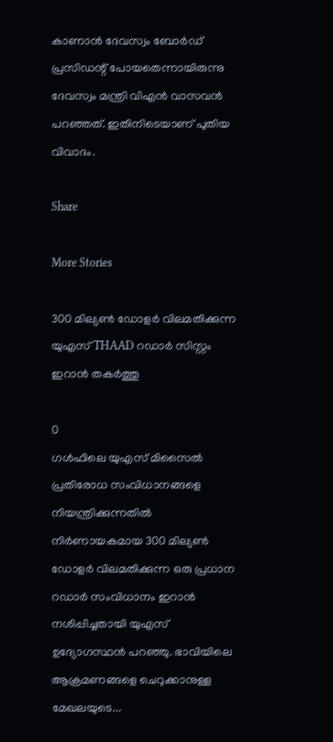കാണാന്‍ ദേവസ്വം ബോര്‍ഡ് പ്രസിഡന്റ് പോയതെന്നായിരുന്നു ദേവസ്വം മന്ത്രി വിഎന്‍ വാസവന്‍ പറഞ്ഞത്. ഇതിനിടെയാണ് പുതിയ വിവാദം.

Share

More Stories

300 മില്യൺ ഡോളർ വിലമതിക്കുന്ന യുഎസ് THAAD റഡാർ സിസ്റ്റം ഇറാൻ തകർത്തു

0
ഗൾഫിലെ യുഎസ് മിസൈൽ പ്രതിരോധ സംവിധാനങ്ങളെ നിയന്ത്രിക്കുന്നതിൽ നിർണായകമായ 300 മില്യൺ ഡോളർ വിലമതിക്കുന്ന ഒരു പ്രധാന റഡാർ സംവിധാനം ഇറാൻ നശിപ്പിച്ചതായി യുഎസ് ഉദ്യോഗസ്ഥൻ പറഞ്ഞു. ഭാവിയിലെ ആക്രമണങ്ങളെ ചെറുക്കാനുള്ള മേഖലയുടെ...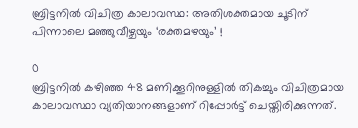ബ്രിട്ടനിൽ വിചിത്ര കാലാവസ്ഥ: അതിശക്തമായ ചൂടിന് പിന്നാലെ മഞ്ഞുവീഴ്ചയും ‘രക്തമഴയും’ !

0
ബ്രിട്ടനിൽ കഴിഞ്ഞ 48 മണിക്കൂറിനുള്ളിൽ തികച്ചും വിചിത്രമായ കാലാവസ്ഥാ വ്യതിയാനങ്ങളാണ് റിപ്പോർട്ട് ചെയ്തിരിക്കുന്നത്.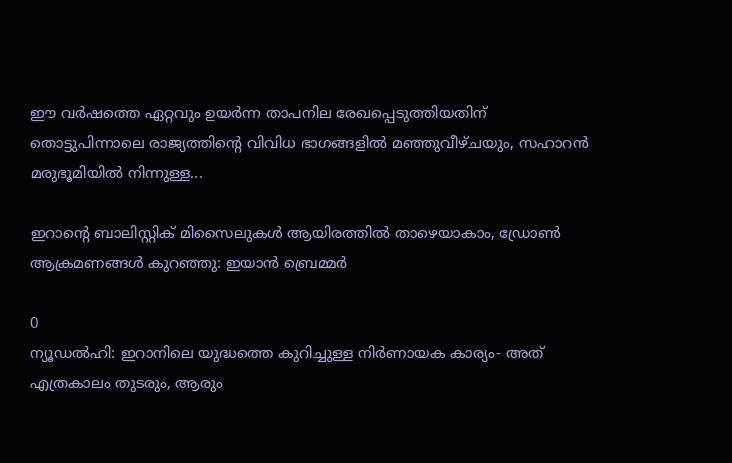ഈ വർഷത്തെ ഏറ്റവും ഉയർന്ന താപനില രേഖപ്പെടുത്തിയതിന് തൊട്ടുപിന്നാലെ രാജ്യത്തിന്റെ വിവിധ ഭാഗങ്ങളിൽ മഞ്ഞുവീഴ്ചയും, സഹാറൻ മരുഭൂമിയിൽ നിന്നുള്ള...

ഇറാൻ്റെ ബാലിസ്റ്റിക് മിസൈലുകൾ ആയിരത്തിൽ താഴെയാകാം, ഡ്രോൺ ആക്രമണങ്ങൾ കുറഞ്ഞു: ഇയാൻ ബ്രെമ്മർ

0
ന്യൂഡൽഹി: ഇറാനിലെ യുദ്ധത്തെ കുറിച്ചുള്ള നിർണായക കാര്യം- അത് എത്രകാലം തുടരും, ആരും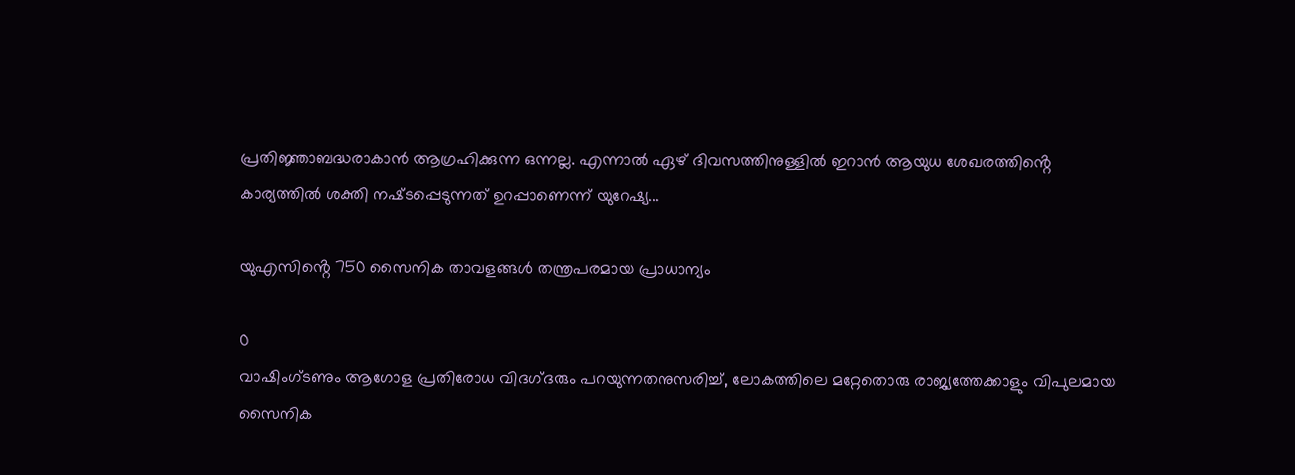പ്രതിജ്ഞാബദ്ധരാകാൻ ആഗ്രഹിക്കുന്ന ഒന്നല്ല. എന്നാൽ ഏഴ് ദിവസത്തിനുള്ളിൽ ഇറാൻ ആയുധ ശേഖരത്തിൻ്റെ കാര്യത്തിൽ ശക്തി നഷ്‌ടപ്പെടുന്നത് ഉറപ്പാണെന്ന് യുറേഷ്യ...

യുഎസിൻ്റെ 750 സൈനിക താവളങ്ങൾ തന്ത്രപരമായ പ്രാധാന്യം

0
വാഷിംഗ്ടണും ആഗോള പ്രതിരോധ വിദഗ്‌ദരും പറയുന്നതനുസരിച്ച്, ലോകത്തിലെ മറ്റേതൊരു രാജ്യത്തേക്കാളും വിപുലമായ സൈനിക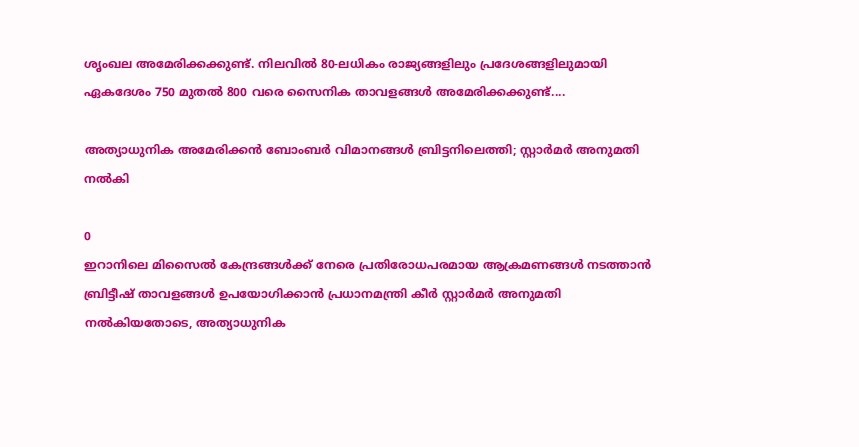ശൃംഖല അമേരിക്കക്കുണ്ട്. നിലവിൽ 80-ലധികം രാജ്യങ്ങളിലും പ്രദേശങ്ങളിലുമായി ഏകദേശം 750 മുതൽ 800 വരെ സൈനിക താവളങ്ങൾ അമേരിക്കക്കുണ്ട്....

അത്യാധുനിക അമേരിക്കൻ ബോംബർ വിമാനങ്ങൾ ബ്രിട്ടനിലെത്തി; സ്റ്റാർമർ അനുമതി നൽകി

0
ഇറാനിലെ മിസൈൽ കേന്ദ്രങ്ങൾക്ക് നേരെ പ്രതിരോധപരമായ ആക്രമണങ്ങൾ നടത്താൻ ബ്രിട്ടീഷ് താവളങ്ങൾ ഉപയോഗിക്കാൻ പ്രധാനമന്ത്രി കീർ സ്റ്റാർമർ അനുമതി നൽകിയതോടെ, അത്യാധുനിക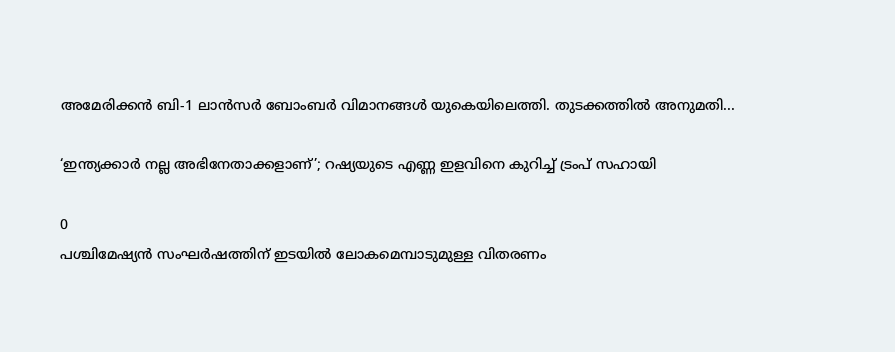അമേരിക്കൻ ബി-1 ലാൻസർ ബോംബർ വിമാനങ്ങൾ യുകെയിലെത്തി. തുടക്കത്തിൽ അനുമതി...

‘ഇന്ത്യക്കാർ നല്ല അഭിനേതാക്കളാണ്’; റഷ്യയുടെ എണ്ണ ഇളവിനെ കുറിച്ച് ട്രംപ് സഹായി

0
പശ്ചിമേഷ്യൻ സംഘർഷത്തിന് ഇടയിൽ ലോകമെമ്പാടുമുള്ള വിതരണം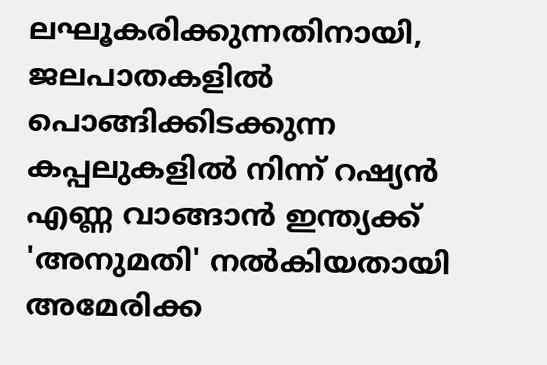ലഘൂകരിക്കുന്നതിനായി, ജലപാതകളിൽ പൊങ്ങിക്കിടക്കുന്ന കപ്പലുകളിൽ നിന്ന് റഷ്യൻ എണ്ണ വാങ്ങാൻ ഇന്ത്യക്ക് 'അനുമതി' നൽകിയതായി അമേരിക്ക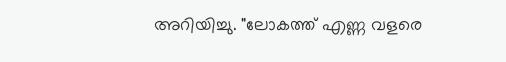അറിയിച്ചു. "ലോകത്ത് എണ്ണ വളരെ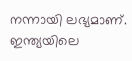നന്നായി ലഭ്യമാണ്. ഇന്ത്യയിലെ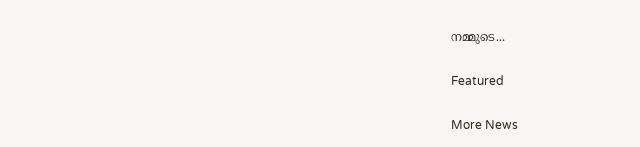നമ്മുടെ...

Featured

More News